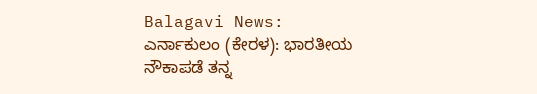Balagavi News:
ಎರ್ನಾಕುಲಂ (ಕೇರಳ): ಭಾರತೀಯ ನೌಕಾಪಡೆ ತನ್ನ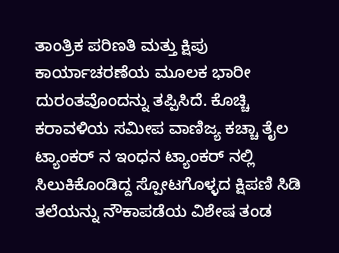ತಾಂತ್ರಿಕ ಪರಿಣತಿ ಮತ್ತು ಕ್ಷಿಪು ಕಾರ್ಯಾಚರಣೆಯ ಮೂಲಕ ಭಾರೀ ದುರಂತವೊಂದನ್ನು ತಪ್ಪಿಸಿದೆ. ಕೊಚ್ಚಿ ಕರಾವಳಿಯ ಸಮೀಪ ವಾಣಿಜ್ಯ ಕಚ್ಚಾ ತೈಲ ಟ್ಯಾಂಕರ್ ನ ಇಂಧನ ಟ್ಯಾಂಕರ್ ನಲ್ಲಿ ಸಿಲುಕಿಕೊಂಡಿದ್ದ ಸ್ಪೋಟಗೊಳ್ಳದ ಕ್ಷಿಪಣಿ ಸಿಡಿ ತಲೆಯನ್ನು ನೌಕಾಪಡೆಯ ವಿಶೇಷ ತಂಡ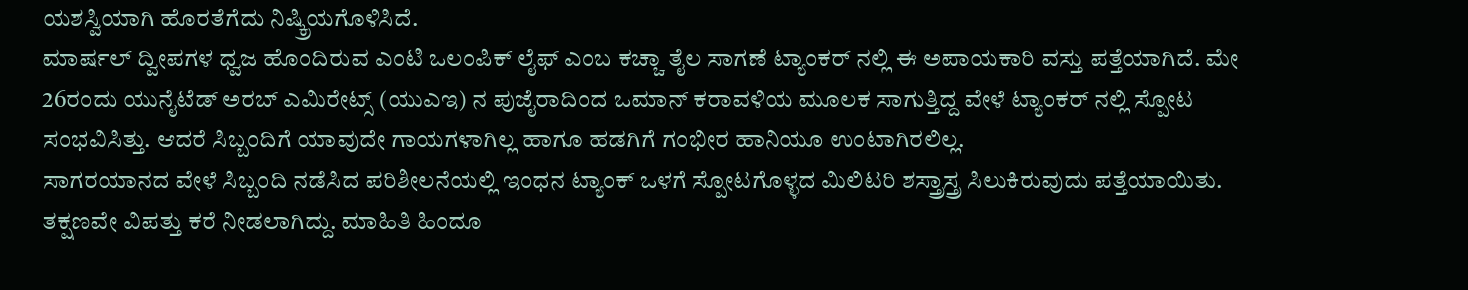ಯಶಸ್ವಿಯಾಗಿ ಹೊರತೆಗೆದು ನಿಷ್ಕ್ರಿಯಗೊಳಿಸಿದೆ.
ಮಾರ್ಷಲ್ ದ್ವೀಪಗಳ ಧ್ವಜ ಹೊಂದಿರುವ ಎಂಟಿ ಒಲಂಪಿಕ್ ಲೈಫ್ ಎಂಬ ಕಚ್ಚಾ ತೈಲ ಸಾಗಣೆ ಟ್ಯಾಂಕರ್ ನಲ್ಲಿ ಈ ಅಪಾಯಕಾರಿ ವಸ್ತು ಪತ್ತೆಯಾಗಿದೆ. ಮೇ 26ರಂದು ಯುನೈಟೆಡ್ ಅರಬ್ ಎಮಿರೇಟ್ಸ್ (ಯುಎಇ) ನ ಪುಜೈರಾದಿಂದ ಒಮಾನ್ ಕರಾವಳಿಯ ಮೂಲಕ ಸಾಗುತ್ತಿದ್ದ ವೇಳೆ ಟ್ಯಾಂಕರ್ ನಲ್ಲಿ ಸ್ಪೋಟ ಸಂಭವಿಸಿತ್ತು. ಆದರೆ ಸಿಬ್ಬಂದಿಗೆ ಯಾವುದೇ ಗಾಯಗಳಾಗಿಲ್ಲ ಹಾಗೂ ಹಡಗಿಗೆ ಗಂಭೀರ ಹಾನಿಯೂ ಉಂಟಾಗಿರಲಿಲ್ಲ.
ಸಾಗರಯಾನದ ವೇಳೆ ಸಿಬ್ಬಂದಿ ನಡೆಸಿದ ಪರಿಶೀಲನೆಯಲ್ಲಿ ಇಂಧನ ಟ್ಯಾಂಕ್ ಒಳಗೆ ಸ್ಪೋಟಗೊಳ್ಳದ ಮಿಲಿಟರಿ ಶಸ್ತ್ರಾಸ್ತ್ರ ಸಿಲುಕಿರುವುದು ಪತ್ತೆಯಾಯಿತು. ತಕ್ಷಣವೇ ವಿಪತ್ತು ಕರೆ ನೀಡಲಾಗಿದ್ದು. ಮಾಹಿತಿ ಹಿಂದೂ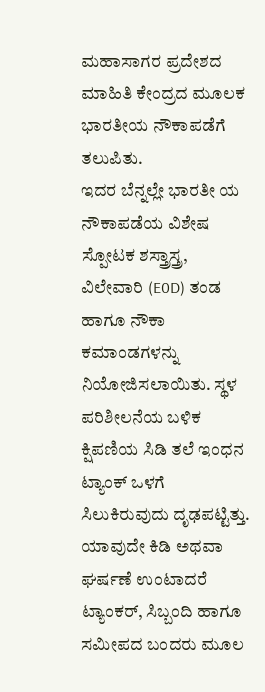ಮಹಾಸಾಗರ ಪ್ರದೇಶದ ಮಾಹಿತಿ ಕೇಂದ್ರದ ಮೂಲಕ ಭಾರತೀಯ ನೌಕಾಪಡೆಗೆ ತಲುಪಿತು.
ಇದರ ಬೆನ್ನಲ್ಲೇ ಭಾರತೀ ಯ ನೌಕಾಪಡೆಯ ವಿಶೇಷ ಸ್ಪೋಟಕ ಶಸ್ತ್ರಾಸ್ತ್ರ, ವಿಲೇವಾರಿ (E0D) ತಂಡ ಹಾಗೂ ನೌಕಾ ಕಮಾಂಡಗಳನ್ನು ನಿಯೋಜಿಸಲಾಯಿತು. ಸ್ಥಳ ಪರಿಶೀಲನೆಯ ಬಳಿಕ ಕ್ಷಿಪಣಿಯ ಸಿಡಿ ತಲೆ ಇಂಧನ ಟ್ಯಾಂಕ್ ಒಳಗೆ ಸಿಲುಕಿರುವುದು ದೃಢಪಟ್ಟಿತ್ತು. ಯಾವುದೇ ಕಿಡಿ ಅಥವಾ ಘರ್ಷಣೆ ಉಂಟಾದರೆ ಟ್ಯಾಂಕರ್, ಸಿಬ್ಬಂದಿ ಹಾಗೂ ಸಮೀಪದ ಬಂದರು ಮೂಲ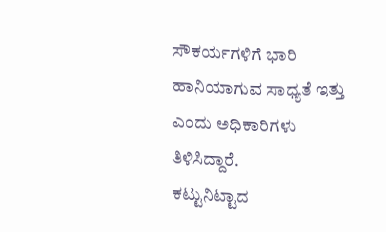ಸೌಕರ್ಯಗಳಿಗೆ ಭಾರಿ ಹಾನಿಯಾಗುವ ಸಾಧ್ಯತೆ ಇತ್ತು ಎಂದು ಅಧಿಕಾರಿಗಳು ತಿಳಿಸಿದ್ದಾರೆ.
ಕಟ್ಟುನಿಟ್ಟಾದ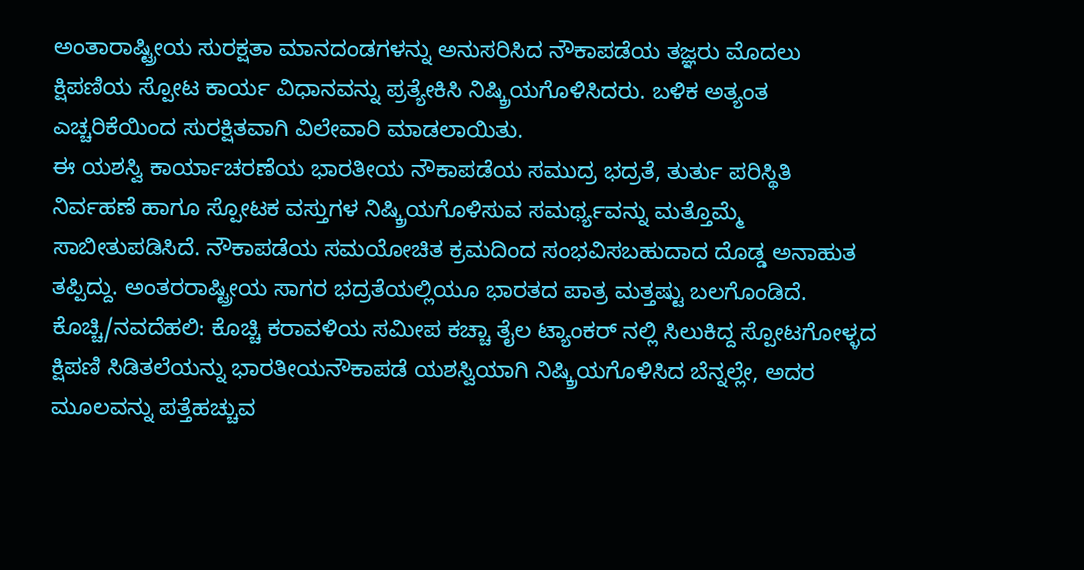ಅಂತಾರಾಷ್ಟ್ರೀಯ ಸುರಕ್ಷತಾ ಮಾನದಂಡಗಳನ್ನು ಅನುಸರಿಸಿದ ನೌಕಾಪಡೆಯ ತಜ್ಞರು ಮೊದಲು ಕ್ಷಿಪಣಿಯ ಸ್ಪೋಟ ಕಾರ್ಯ ವಿಧಾನವನ್ನು ಪ್ರತ್ಯೇಕಿಸಿ ನಿಷ್ಕ್ರಿಯಗೊಳಿಸಿದರು. ಬಳಿಕ ಅತ್ಯಂತ ಎಚ್ಚರಿಕೆಯಿಂದ ಸುರಕ್ಷಿತವಾಗಿ ವಿಲೇವಾರಿ ಮಾಡಲಾಯಿತು.
ಈ ಯಶಸ್ವಿ ಕಾರ್ಯಾಚರಣೆಯ ಭಾರತೀಯ ನೌಕಾಪಡೆಯ ಸಮುದ್ರ ಭದ್ರತೆ, ತುರ್ತು ಪರಿಸ್ಥಿತಿ ನಿರ್ವಹಣೆ ಹಾಗೂ ಸ್ಪೋಟಕ ವಸ್ತುಗಳ ನಿಷ್ಕ್ರಿಯಗೊಳಿಸುವ ಸಮರ್ಥ್ಯವನ್ನು ಮತ್ತೊಮ್ಮೆ ಸಾಬೀತುಪಡಿಸಿದೆ. ನೌಕಾಪಡೆಯ ಸಮಯೋಚಿತ ಕ್ರಮದಿಂದ ಸಂಭವಿಸಬಹುದಾದ ದೊಡ್ಡ ಅನಾಹುತ ತಪ್ಪಿದ್ದು. ಅಂತರರಾಷ್ಟ್ರೀಯ ಸಾಗರ ಭದ್ರತೆಯಲ್ಲಿಯೂ ಭಾರತದ ಪಾತ್ರ ಮತ್ತಷ್ಟು ಬಲಗೊಂಡಿದೆ.
ಕೊಚ್ಚಿ/ನವದೆಹಲಿ: ಕೊಚ್ಚಿ ಕರಾವಳಿಯ ಸಮೀಪ ಕಚ್ಚಾ ತೈಲ ಟ್ಯಾಂಕರ್ ನಲ್ಲಿ ಸಿಲುಕಿದ್ದ ಸ್ಪೋಟಗೋಳ್ಳದ ಕ್ಷಿಪಣಿ ಸಿಡಿತಲೆಯನ್ನು ಭಾರತೀಯನೌಕಾಪಡೆ ಯಶಸ್ವಿಯಾಗಿ ನಿಷ್ಕ್ರಿಯಗೊಳಿಸಿದ ಬೆನ್ನಲ್ಲೇ, ಅದರ ಮೂಲವನ್ನು ಪತ್ತೆಹಚ್ಚುವ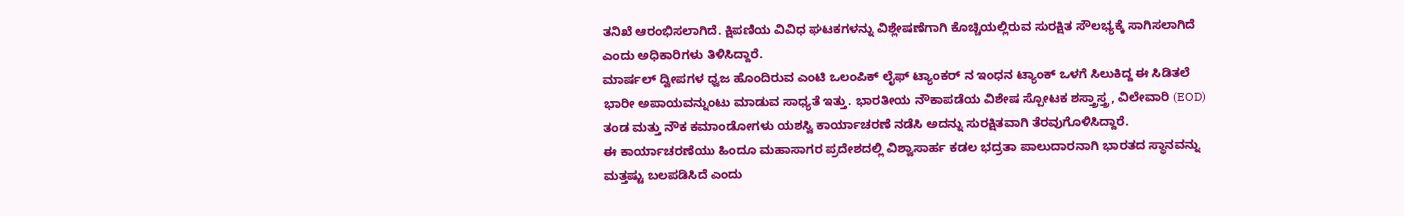ತನಿಖೆ ಆರಂಭಿಸಲಾಗಿದೆ. ಕ್ಷಿಪಣಿಯ ವಿವಿಧ ಘಟಕಗಳನ್ನು ವಿಶ್ಲೇಷಣೆಗಾಗಿ ಕೊಚ್ಚಿಯಲ್ಲಿರುವ ಸುರಕ್ಷಿತ ಸೌಲಭ್ಯಕ್ಕೆ ಸಾಗಿಸಲಾಗಿದೆ ಎಂದು ಅಧಿಕಾರಿಗಳು ತಿಳಿಸಿದ್ದಾರೆ.
ಮಾರ್ಷಲ್ ದ್ವೀಪಗಳ ಧ್ವಜ ಹೊಂದಿರುವ ಎಂಟಿ ಒಲಂಪಿಕ್ ಲೈಫ್ ಟ್ಯಾಂಕರ್ ನ ಇಂಧನ ಟ್ಯಾಂಕ್ ಒಳಗೆ ಸಿಲುಕಿದ್ದ ಈ ಸಿಡಿತಲೆ ಭಾರೀ ಅಪಾಯವನ್ನುಂಟು ಮಾಡುವ ಸಾಧ್ಯತೆ ಇತ್ತು. ಭಾರತೀಯ ನೌಕಾಪಡೆಯ ವಿಶೇಷ ಸ್ಪೋಟಕ ಶಸ್ತ್ರಾಸ್ತ್ರ, ವಿಲೇವಾರಿ (EOD) ತಂಡ ಮತ್ತು ನೌಕ ಕಮಾಂಡೋಗಳು ಯಶಸ್ವಿ ಕಾರ್ಯಾಚರಣೆ ನಡೆಸಿ ಅದನ್ನು ಸುರಕ್ಷಿತವಾಗಿ ತೆರವುಗೊಳಿಸಿದ್ದಾರೆ.
ಈ ಕಾರ್ಯಾಚರಣೆಯು ಹಿಂದೂ ಮಹಾಸಾಗರ ಪ್ರದೇಶದಲ್ಲಿ ವಿಶ್ವಾಸಾರ್ಹ ಕಡಲ ಭದ್ರತಾ ಪಾಲುದಾರನಾಗಿ ಭಾರತದ ಸ್ಥಾನವನ್ನು ಮತ್ತಷ್ಟು ಬಲಪಡಿಸಿದೆ ಎಂದು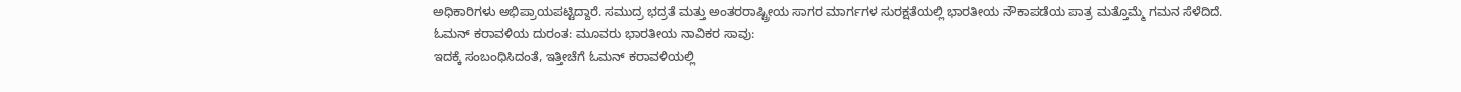ಅಧಿಕಾರಿಗಳು ಅಭಿಪ್ರಾಯಪಟ್ಟಿದ್ದಾರೆ. ಸಮುದ್ರ ಭದ್ರತೆ ಮತ್ತು ಅಂತರರಾಷ್ಟ್ರೀಯ ಸಾಗರ ಮಾರ್ಗಗಳ ಸುರಕ್ಷತೆಯಲ್ಲಿ ಭಾರತೀಯ ನೌಕಾಪಡೆಯ ಪಾತ್ರ ಮತ್ತೊಮ್ಮೆ ಗಮನ ಸೆಳೆದಿದೆ.
ಓಮನ್ ಕರಾವಳಿಯ ದುರಂತ: ಮೂವರು ಭಾರತೀಯ ನಾವಿಕರ ಸಾವು:
ಇದಕ್ಕೆ ಸಂಬಂಧಿಸಿದಂತೆ, ಇತ್ತೀಚೆಗೆ ಓಮನ್ ಕರಾವಳಿಯಲ್ಲಿ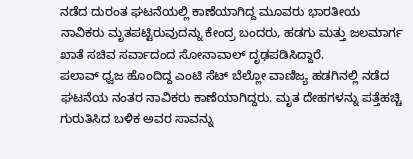ನಡೆದ ದುರಂತ ಘಟನೆಯಲ್ಲಿ ಕಾಣೆಯಾಗಿದ್ದ ಮೂವರು ಭಾರತೀಯ ನಾವಿಕರು ಮೃತಪಟ್ಟಿರುವುದನ್ನು ಕೇಂದ್ರ ಬಂದರು, ಹಡಗು ಮತ್ತು ಜಲಮಾರ್ಗ ಖಾತೆ ಸಚಿವ ಸರ್ವಾದಂದ ಸೋನಾವಾಲ್ ದೃಢಪಡಿಸಿದ್ದಾರೆ.
ಪಲಾವ್ ಧ್ವಜ ಹೊಂದಿದ್ದ ಎಂಟಿ ಸೆಟ್ ಬೆಲ್ಲೋ ವಾಣಿಜ್ಯ ಹಡಗಿನಲ್ಲಿ ನಡೆದ ಘಟನೆಯ ನಂತರ ನಾವಿಕರು ಕಾಣೆಯಾಗಿದ್ದರು. ಮೃತ ದೇಹಗಳನ್ನು ಪತ್ತೆಹಚ್ಚಿ ಗುರುತಿಸಿದ ಬಳಿಕ ಅವರ ಸಾವನ್ನು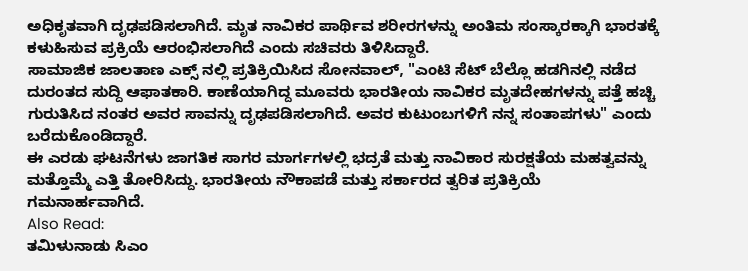ಅಧಿಕೃತವಾಗಿ ದೃಢಪಡಿಸಲಾಗಿದೆ. ಮೃತ ನಾವಿಕರ ಪಾರ್ಥಿವ ಶರೀರಗಳನ್ನು ಅಂತಿಮ ಸಂಸ್ಕಾರಕ್ಕಾಗಿ ಭಾರತಕ್ಕೆ ಕಳುಹಿಸುವ ಪ್ರಕ್ರಿಯೆ ಆರಂಭಿಸಲಾಗಿದೆ ಎಂದು ಸಚಿವರು ತಿಳಿಸಿದ್ದಾರೆ.
ಸಾಮಾಜಿಕ ಜಾಲತಾಣ ಎಕ್ಸ್ ನಲ್ಲಿ ಪ್ರತಿಕ್ರಿಯಿಸಿದ ಸೋನವಾಲ್, "ಎಂಟಿ ಸೆಟ್ ಬೆಲ್ಲೊ ಹಡಗಿನಲ್ಲಿ ನಡೆದ ದುರಂತದ ಸುದ್ದಿ ಆಫಾತಕಾರಿ. ಕಾಣೆಯಾಗಿದ್ದ ಮೂವರು ಭಾರತೀಯ ನಾವಿಕರ ಮೃತದೇಹಗಳನ್ನು ಪತ್ತೆ ಹಚ್ಚಿ ಗುರುತಿಸಿದ ನಂತರ ಅವರ ಸಾವನ್ನು ದೃಢಪಡಿಸಲಾಗಿದೆ. ಅವರ ಕುಟುಂಬಗಳಿಗೆ ನನ್ನ ಸಂತಾಪಗಳು" ಎಂದು ಬರೆದುಕೊಂಡಿದ್ದಾರೆ.
ಈ ಎರಡು ಘಟನೆಗಳು ಜಾಗತಿಕ ಸಾಗರ ಮಾರ್ಗಗಳಲ್ಲಿ ಭದ್ರತೆ ಮತ್ತು ನಾವಿಕಾರ ಸುರಕ್ಷತೆಯ ಮಹತ್ವವನ್ನು ಮತ್ತೊಮ್ಮೆ ಎತ್ತಿ ತೋರಿಸಿದ್ದು. ಭಾರತೀಯ ನೌಕಾಪಡೆ ಮತ್ತು ಸರ್ಕಾರದ ತ್ವರಿತ ಪ್ರತಿಕ್ರಿಯೆ ಗಮನಾರ್ಹವಾಗಿದೆ.
Also Read:
ತಮಿಳುನಾಡು ಸಿಎಂ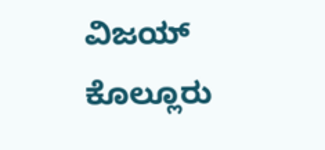ವಿಜಯ್ ಕೊಲ್ಲೂರು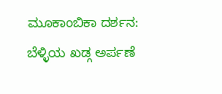ಮೂಕಾಂಬಿಕಾ ದರ್ಶನ: ಬೆಳ್ಳಿಯ ಖಡ್ಗ ಅರ್ಪಣೆ